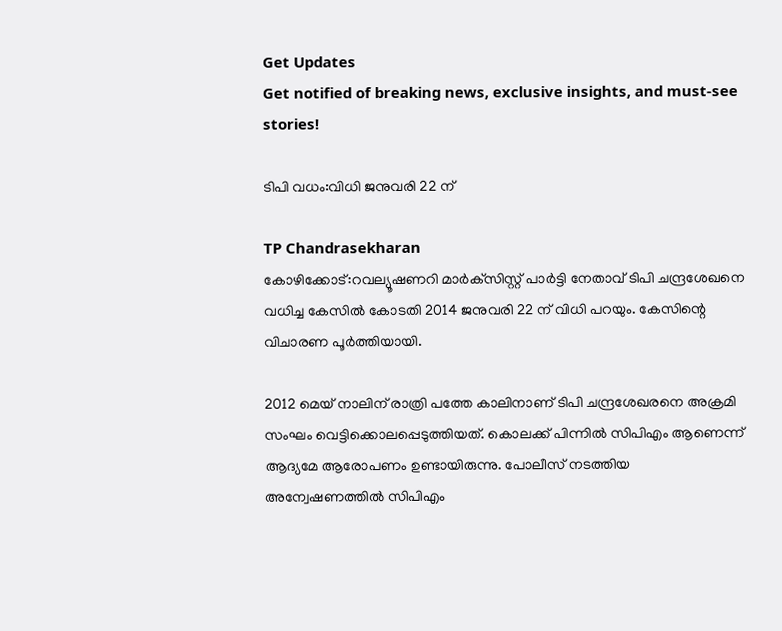Get Updates
Get notified of breaking news, exclusive insights, and must-see stories!

ടിപി വധം:വിധി ജനുവരി 22 ന്

TP Chandrasekharan
കോഴിക്കോട്:റവല്യൂഷണറി മാര്‍ക്‌സിസ്റ്റ് പാര്‍ട്ടി നേതാവ് ടിപി ചന്ദ്രശേഖനെ വധിച്ച കേസില്‍ കോടതി 2014 ജനുവരി 22 ന് വിധി പറയും. കേസിന്റെ വിചാരണ പൂര്‍ത്തിയായി.

2012 മെയ് നാലിന് രാത്രി പത്തേ കാലിനാണ് ടിപി ചന്ദ്രശേഖരനെ അക്രമി സംഘം വെട്ടിക്കൊലപ്പെടുത്തിയത്. കൊലക്ക് പിന്നില്‍ സിപിഎം ആണെന്ന് ആദ്യമേ ആരോപണം ഉണ്ടായിരുന്നു. പോലീസ് നടത്തിയ അന്വേഷണത്തില്‍ സിപിഎം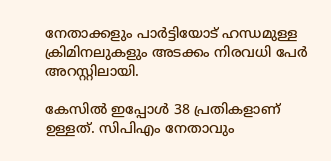നേതാക്കളും പാര്‍ട്ടിയോട് ഹന്ധമുള്ള ക്രിമിനലുകളും അടക്കം നിരവധി പേര്‍ അറസ്റ്റിലായി.

കേസില്‍ ഇപ്പോള്‍ 38 പ്രതികളാണ് ഉള്ളത്. സിപിഎം നേതാവും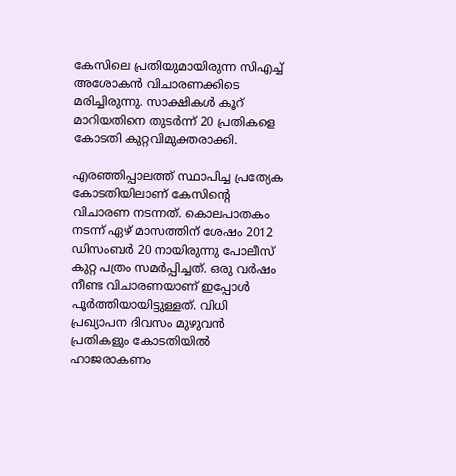കേസിലെ പ്രതിയുമായിരുന്ന സിഎച്ച് അശോകന്‍ വിചാരണക്കിടെ മരിച്ചിരുന്നു. സാക്ഷികള്‍ കൂറ് മാറിയതിനെ തുടര്‍ന്ന് 20 പ്രതികളെ കോടതി കുറ്റവിമുക്തരാക്കി.

എരഞ്ഞിപ്പാലത്ത് സ്ഥാപിച്ച പ്രത്യേക കോടതിയിലാണ് കേസിന്റെ വിചാരണ നടന്നത്. കൊലപാതകം നടന്ന് ഏഴ് മാസത്തിന് ശേഷം 2012 ഡിസംബര്‍ 20 നായിരുന്നു പോലീസ് കുറ്റ പത്രം സമര്‍പ്പിച്ചത്. ഒരു വര്‍ഷം നീണ്ട വിചാരണയാണ് ഇപ്പോള്‍ പൂര്‍ത്തിയായിട്ടുള്ളത്. വിധി പ്രഖ്യാപന ദിവസം മുഴുവന്‍ പ്രതികളും കോടതിയില്‍ ഹാജരാകണം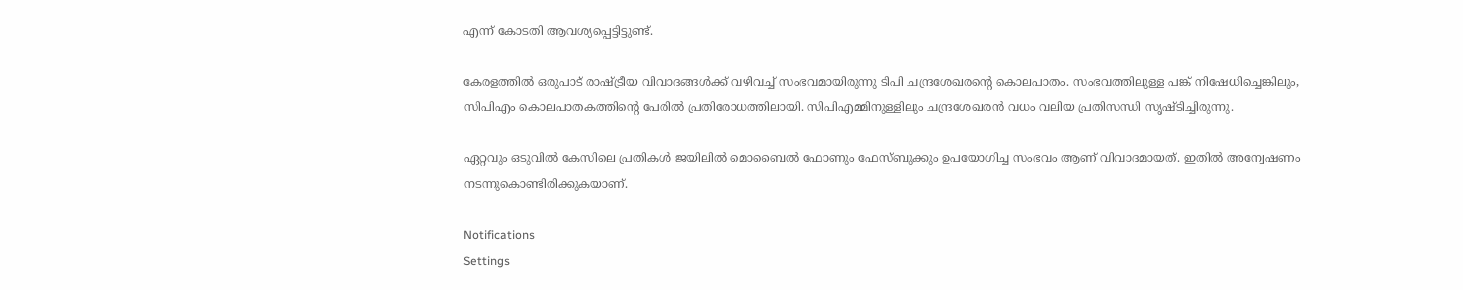എന്ന് കോടതി ആവശ്യപ്പെട്ടിട്ടുണ്ട്.

കേരളത്തില്‍ ഒരുപാട് രാഷ്ട്രീയ വിവാദങ്ങള്‍ക്ക് വഴിവച്ച് സംഭവമായിരുന്നു ടിപി ചന്ദ്രശേഖരന്റെ കൊലപാതം. സംഭവത്തിലുള്ള പങ്ക് നിഷേധിച്ചെങ്കിലും, സിപിഎം കൊലപാതകത്തിന്റെ പേരില്‍ പ്രതിരോധത്തിലായി. സിപിഎമ്മിനുള്ളിലും ചന്ദ്രശേഖരന്‍ വധം വലിയ പ്രതിസന്ധി സൃഷ്ടിച്ചിരുന്നു.

ഏറ്റവും ഒടുവില്‍ കേസിലെ പ്രതികള്‍ ജയിലില്‍ മൊബൈല്‍ ഫോണും ഫേസ്ബുക്കും ഉപയോഗിച്ച സംഭവം ആണ് വിവാദമായത്. ഇതില്‍ അന്വേഷണം നടന്നുകൊണ്ടിരിക്കുകയാണ്.

Notifications
Settings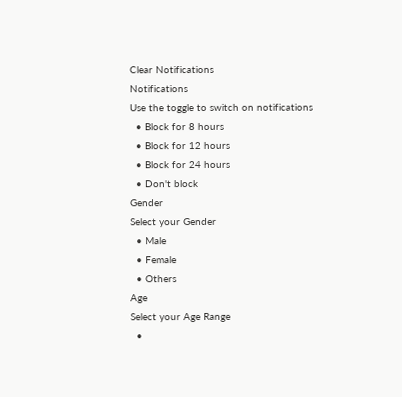Clear Notifications
Notifications
Use the toggle to switch on notifications
  • Block for 8 hours
  • Block for 12 hours
  • Block for 24 hours
  • Don't block
Gender
Select your Gender
  • Male
  • Female
  • Others
Age
Select your Age Range
  •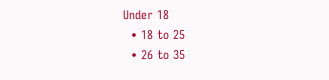Under 18
  • 18 to 25
  • 26 to 35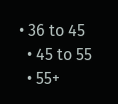• 36 to 45
  • 45 to 55
  • 55+